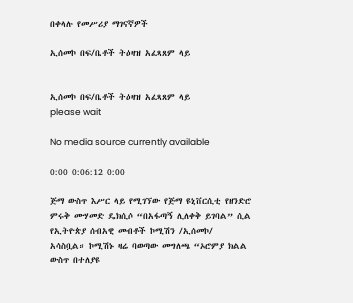በቀላሉ የመሥሪያ ማገናኛዎች

ኢሰመኮ በፍ/ቤቶች ትዕዛዝ አፈጻጸም ላይ


ኢሰመኮ በፍ/ቤቶች ትዕዛዝ አፈጻጸም ላይ
please wait

No media source currently available

0:00 0:06:12 0:00

ጅማ ውስጥ እሥር ላይ የሚገኘው የጅማ ዩኒቨርሲቲ የዘንድሮ ምሩቅ ሙሃመድ ዴክሲሶ “በአፋጣኝ ሊለቀቅ ይገባል” ሲል የኢትዮጵያ ሰብአዊ መብቶች ኮሚሽን /ኢሰመኮ/ አሳስቧል። ኮሚሽኑ ዛሬ ባወጣው መግለጫ “ኦሮምያ ክልል ውስጥ በተለያዩ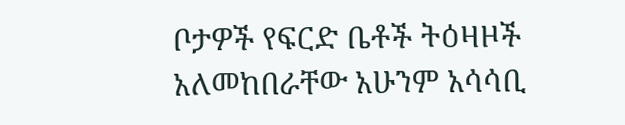ቦታዎች የፍርድ ቤቶች ትዕዛዞች አለመከበራቸው አሁንም አሳሳቢ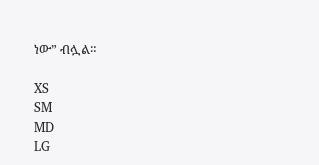ነው” ብሏል።

XS
SM
MD
LG